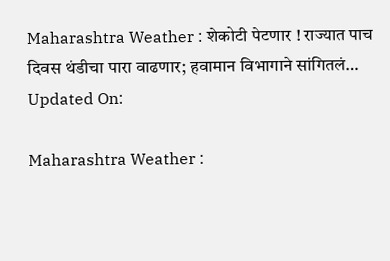Maharashtra Weather : शेकोटी पेटणार ! राज्यात पाच दिवस थंडीचा पारा वाढणार; हवामान विभागाने सांगितलं…
Updated On:

Maharashtra Weather :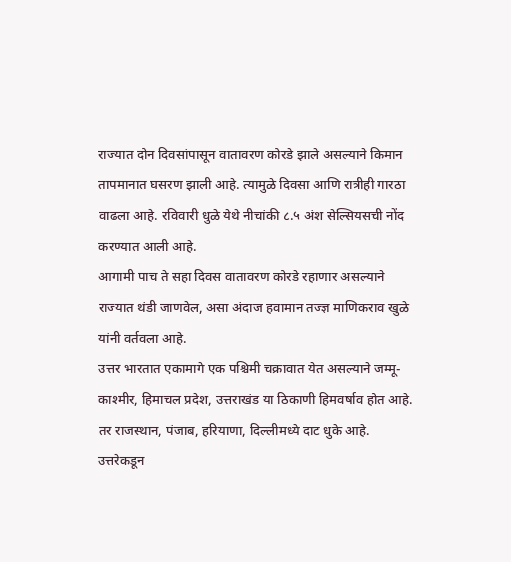राज्यात दोन दिवसांपासून वातावरण कोरडे झाले असल्याने किमान तापमानात घसरण झाली आहे. त्यामुळे दिवसा आणि रात्रीही गारठा वाढला आहे. रविवारी धुळे येथे नीचांकी ८.५ अंश सेल्सियसची नोंद करण्यात आली आहे.
आगामी पाच ते सहा दिवस वातावरण कोरडे रहाणार असल्याने राज्यात थंडी जाणवेल, असा अंदाज हवामान तज्ज्ञ माणिकराव खुळे यांनी वर्तवला आहे.
उत्तर भारतात एकामागे एक पश्चिमी चक्रावात येत असल्याने जम्मू-काश्मीर, हिमाचल प्रदेश, उत्तराखंड या ठिकाणी हिमवर्षाव होत आहे. तर राजस्थान, पंजाब, हरियाणा, दिल्लीमध्ये दाट धुके आहे. उत्तरेकडून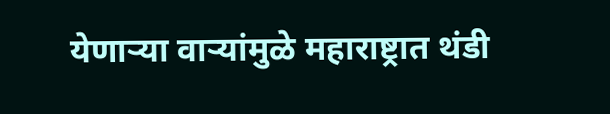येणाऱ्या वाऱ्यांमुळे महाराष्ट्रात थंडी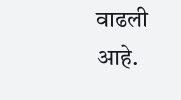वाढली आहे.